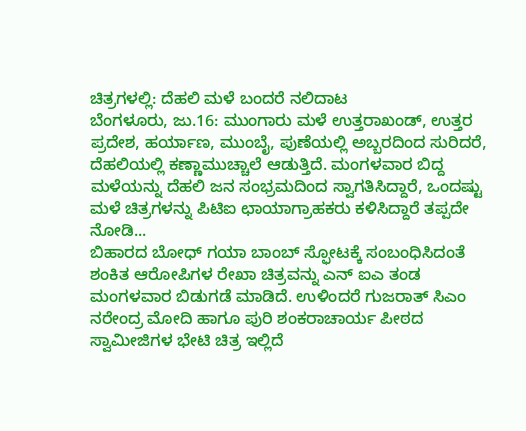ಚಿತ್ರಗಳಲ್ಲಿ: ದೆಹಲಿ ಮಳೆ ಬಂದರೆ ನಲಿದಾಟ
ಬೆಂಗಳೂರು, ಜು.16: ಮುಂಗಾರು ಮಳೆ ಉತ್ತರಾಖಂಡ್, ಉತ್ತರ ಪ್ರದೇಶ, ಹರ್ಯಾಣ, ಮುಂಬೈ, ಪುಣೆಯಲ್ಲಿ ಅಬ್ಬರದಿಂದ ಸುರಿದರೆ, ದೆಹಲಿಯಲ್ಲಿ ಕಣ್ಣಾಮುಚ್ಚಾಲೆ ಆಡುತ್ತಿದೆ. ಮಂಗಳವಾರ ಬಿದ್ದ ಮಳೆಯನ್ನು ದೆಹಲಿ ಜನ ಸಂಭ್ರಮದಿಂದ ಸ್ವಾಗತಿಸಿದ್ದಾರೆ, ಒಂದಷ್ಟು ಮಳೆ ಚಿತ್ರಗಳನ್ನು ಪಿಟಿಐ ಛಾಯಾಗ್ರಾಹಕರು ಕಳಿಸಿದ್ದಾರೆ ತಪ್ಪದೇ ನೋಡಿ...
ಬಿಹಾರದ ಬೋಧ್ ಗಯಾ ಬಾಂಬ್ ಸ್ಫೋಟಕ್ಕೆ ಸಂಬಂಧಿಸಿದಂತೆ ಶಂಕಿತ ಆರೋಪಿಗಳ ರೇಖಾ ಚಿತ್ರವನ್ನು ಎನ್ ಐಎ ತಂಡ ಮಂಗಳವಾರ ಬಿಡುಗಡೆ ಮಾಡಿದೆ. ಉಳಿಂದರೆ ಗುಜರಾತ್ ಸಿಎಂ ನರೇಂದ್ರ ಮೋದಿ ಹಾಗೂ ಪುರಿ ಶಂಕರಾಚಾರ್ಯ ಪೀಠದ ಸ್ವಾಮೀಜಿಗಳ ಭೇಟಿ ಚಿತ್ರ ಇಲ್ಲಿದೆ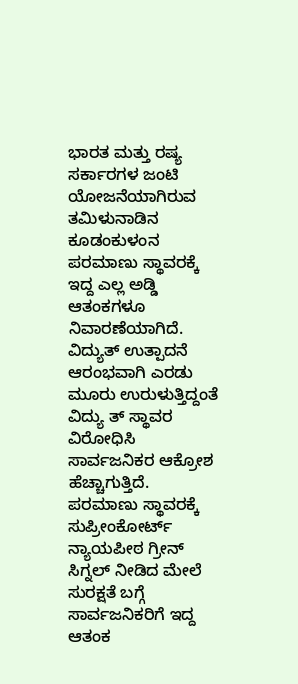ಭಾರತ ಮತ್ತು ರಷ್ಯ ಸರ್ಕಾರಗಳ ಜಂಟಿ ಯೋಜನೆಯಾಗಿರುವ ತಮಿಳುನಾಡಿನ ಕೂಡಂಕುಳಂನ ಪರಮಾಣು ಸ್ಥಾವರಕ್ಕೆ ಇದ್ದ ಎಲ್ಲ ಅಡ್ಡಿ ಆತಂಕಗಳೂ ನಿವಾರಣೆಯಾಗಿದೆ. ವಿದ್ಯುತ್ ಉತ್ಪಾದನೆ ಆರಂಭವಾಗಿ ಎರಡು ಮೂರು ಉರುಳುತ್ತಿದ್ದಂತೆ ವಿದ್ಯು ತ್ ಸ್ಥಾವರ ವಿರೋಧಿಸಿ ಸಾರ್ವಜನಿಕರ ಆಕ್ರೋಶ ಹೆಚ್ಚಾಗುತ್ತಿದೆ.
ಪರಮಾಣು ಸ್ಥಾವರಕ್ಕೆ ಸುಪ್ರೀಂಕೋರ್ಟ್ ನ್ಯಾಯಪೀಠ ಗ್ರೀನ್ ಸಿಗ್ನಲ್ ನೀಡಿದ ಮೇಲೆ ಸುರಕ್ಷತೆ ಬಗ್ಗೆ ಸಾರ್ವಜನಿಕರಿಗೆ ಇದ್ದ ಆತಂಕ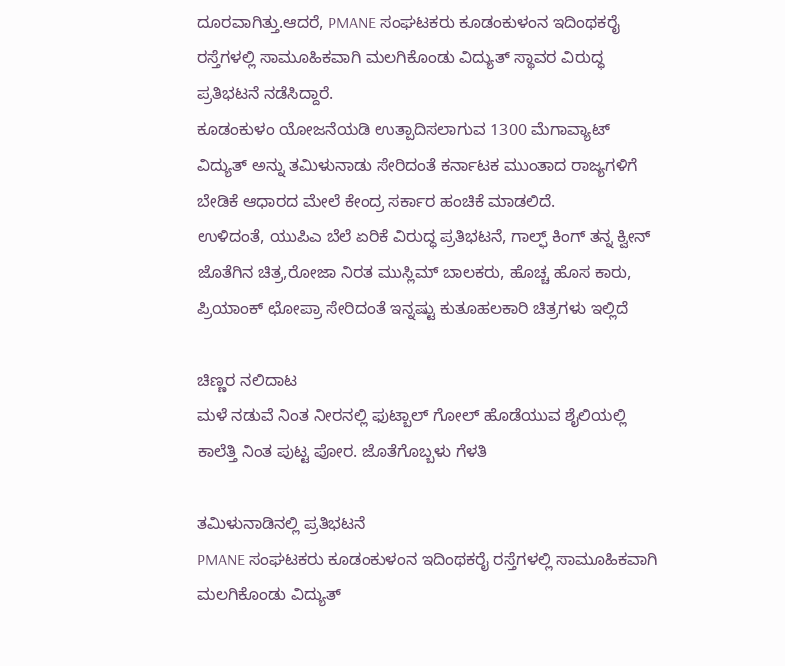ದೂರವಾಗಿತ್ತು.ಆದರೆ, PMANE ಸಂಘಟಕರು ಕೂಡಂಕುಳಂನ ಇದಿಂಥಕರೈ ರಸ್ತೆಗಳಲ್ಲಿ ಸಾಮೂಹಿಕವಾಗಿ ಮಲಗಿಕೊಂಡು ವಿದ್ಯುತ್ ಸ್ಥಾವರ ವಿರುದ್ಧ ಪ್ರತಿಭಟನೆ ನಡೆಸಿದ್ದಾರೆ.
ಕೂಡಂಕುಳಂ ಯೋಜನೆಯಡಿ ಉತ್ಪಾದಿಸಲಾಗುವ 1300 ಮೆಗಾವ್ಯಾಟ್ ವಿದ್ಯುತ್ ಅನ್ನು ತಮಿಳುನಾಡು ಸೇರಿದಂತೆ ಕರ್ನಾಟಕ ಮುಂತಾದ ರಾಜ್ಯಗಳಿಗೆ ಬೇಡಿಕೆ ಆಧಾರದ ಮೇಲೆ ಕೇಂದ್ರ ಸರ್ಕಾರ ಹಂಚಿಕೆ ಮಾಡಲಿದೆ.
ಉಳಿದಂತೆ, ಯುಪಿಎ ಬೆಲೆ ಏರಿಕೆ ವಿರುದ್ಧ ಪ್ರತಿಭಟನೆ, ಗಾಲ್ಫ್ ಕಿಂಗ್ ತನ್ನ ಕ್ವೀನ್ ಜೊತೆಗಿನ ಚಿತ್ರ,ರೋಜಾ ನಿರತ ಮುಸ್ಲಿಮ್ ಬಾಲಕರು, ಹೊಚ್ಚ ಹೊಸ ಕಾರು, ಪ್ರಿಯಾಂಕ್ ಛೋಪ್ರಾ ಸೇರಿದಂತೆ ಇನ್ನಷ್ಟು ಕುತೂಹಲಕಾರಿ ಚಿತ್ರಗಳು ಇಲ್ಲಿದೆ

ಚಿಣ್ಣರ ನಲಿದಾಟ
ಮಳೆ ನಡುವೆ ನಿಂತ ನೀರನಲ್ಲಿ ಫುಟ್ಬಾಲ್ ಗೋಲ್ ಹೊಡೆಯುವ ಶೈಲಿಯಲ್ಲಿ ಕಾಲೆತ್ತಿ ನಿಂತ ಪುಟ್ಟ ಪೋರ. ಜೊತೆಗೊಬ್ಬಳು ಗೆಳತಿ

ತಮಿಳುನಾಡಿನಲ್ಲಿ ಪ್ರತಿಭಟನೆ
PMANE ಸಂಘಟಕರು ಕೂಡಂಕುಳಂನ ಇದಿಂಥಕರೈ ರಸ್ತೆಗಳಲ್ಲಿ ಸಾಮೂಹಿಕವಾಗಿ ಮಲಗಿಕೊಂಡು ವಿದ್ಯುತ್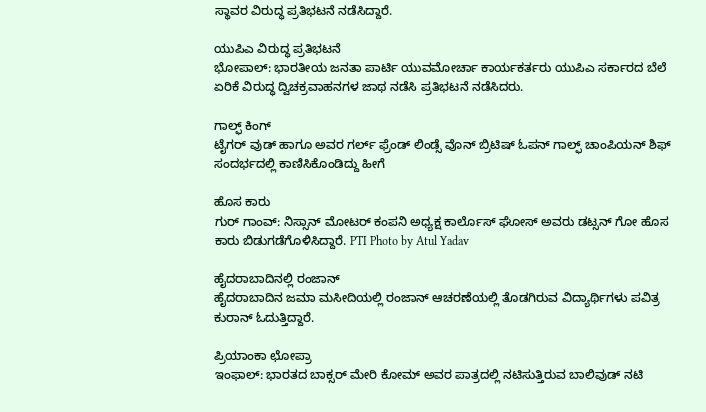ಸ್ಥಾವರ ವಿರುದ್ಧ ಪ್ರತಿಭಟನೆ ನಡೆಸಿದ್ದಾರೆ.

ಯುಪಿಎ ವಿರುದ್ಧ ಪ್ರತಿಭಟನೆ
ಭೋಪಾಲ್: ಭಾರತೀಯ ಜನತಾ ಪಾರ್ಟಿ ಯುವಮೋರ್ಚಾ ಕಾರ್ಯಕರ್ತರು ಯುಪಿಎ ಸರ್ಕಾರದ ಬೆಲೆ ಏರಿಕೆ ವಿರುದ್ಧ ದ್ವಿಚಕ್ರವಾಹನಗಳ ಜಾಥ ನಡೆಸಿ ಪ್ರತಿಭಟನೆ ನಡೆಸಿದರು.

ಗಾಲ್ಫ್ ಕಿಂಗ್
ಟೈಗರ್ ವುಡ್ ಹಾಗೂ ಅವರ ಗರ್ಲ್ ಫ್ರೆಂಡ್ ಲಿಂಡ್ಸೆ ವೊನ್ ಬ್ರಿಟಿಷ್ ಓಪನ್ ಗಾಲ್ಫ್ ಚಾಂಪಿಯನ್ ಶಿಫ್ ಸಂದರ್ಭದಲ್ಲಿ ಕಾಣಿಸಿಕೊಂಡಿದ್ದು ಹೀಗೆ

ಹೊಸ ಕಾರು
ಗುರ್ ಗಾಂವ್: ನಿಸ್ಸಾನ್ ಮೋಟರ್ ಕಂಪನಿ ಅಧ್ಯಕ್ಷ ಕಾರ್ಲೊಸ್ ಘೋಸ್ ಅವರು ಡಟ್ಸನ್ ಗೋ ಹೊಸ ಕಾರು ಬಿಡುಗಡೆಗೊಳಿಸಿದ್ದಾರೆ. PTI Photo by Atul Yadav

ಹೈದರಾಬಾದಿನಲ್ಲಿ ರಂಜಾನ್
ಹೈದರಾಬಾದಿನ ಜಮಾ ಮಸೀದಿಯಲ್ಲಿ ರಂಜಾನ್ ಆಚರಣೆಯಲ್ಲಿ ತೊಡಗಿರುವ ವಿದ್ಯಾರ್ಥಿಗಳು ಪವಿತ್ರ ಕುರಾನ್ ಓದುತ್ತಿದ್ದಾರೆ.

ಪ್ರಿಯಾಂಕಾ ಛೋಪ್ರಾ
ಇಂಫಾಲ್: ಭಾರತದ ಬಾಕ್ಸರ್ ಮೇರಿ ಕೋಮ್ ಅವರ ಪಾತ್ರದಲ್ಲಿ ನಟಿಸುತ್ತಿರುವ ಬಾಲಿವುಡ್ ನಟಿ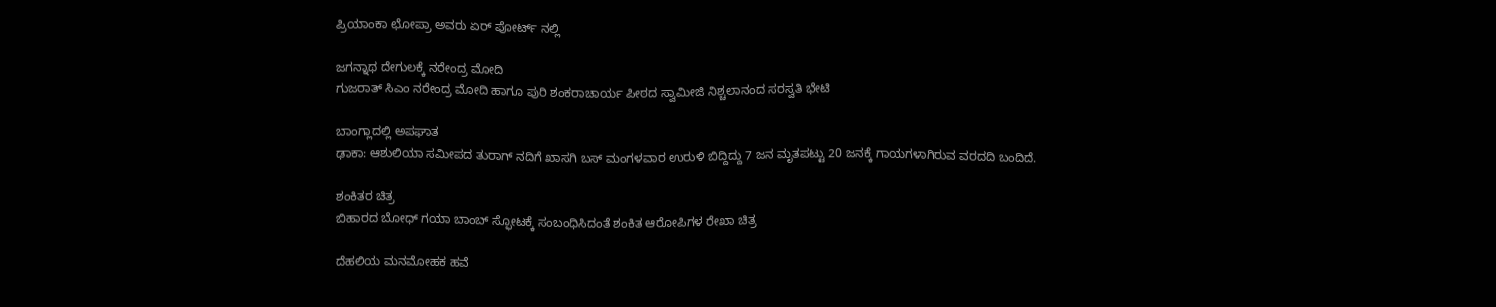ಪ್ರಿಯಾಂಕಾ ಛೋಪ್ರಾ ಅವರು ಏರ್ ಪೋರ್ಟ್ ನಲ್ಲಿ

ಜಗನ್ನಾಥ ದೇಗುಲಕ್ಕೆ ನರೇಂದ್ರ ಮೋದಿ
ಗುಜರಾತ್ ಸಿಎಂ ನರೇಂದ್ರ ಮೋದಿ ಹಾಗೂ ಪುರಿ ಶಂಕರಾಚಾರ್ಯ ಪೀಠದ ಸ್ವಾಮೀಜಿ ನಿಶ್ಚಲಾನಂದ ಸರಸ್ವತಿ ಭೇಟಿ

ಬಾಂಗ್ಲಾದಲ್ಲಿ ಅಪಘಾತ
ಢಾಕಾ: ಆಶುಲಿಯಾ ಸಮೀಪದ ತುರಾಗ್ ನದಿಗೆ ಖಾಸಗಿ ಬಸ್ ಮಂಗಳವಾರ ಉರುಳಿ ಬಿದ್ದಿದ್ದು 7 ಜನ ಮೃತಪಟ್ಟು 20 ಜನಕ್ಕೆ ಗಾಯಗಳಾಗಿರುವ ವರದದಿ ಬಂದಿದೆ.

ಶಂಕಿತರ ಚಿತ್ರ
ಬಿಹಾರದ ಬೋಧ್ ಗಯಾ ಬಾಂಬ್ ಸ್ಫೋಟಕ್ಕೆ ಸಂಬಂಧಿಸಿದಂತೆ ಶಂಕಿತ ಆರೋಪಿಗಳ ರೇಖಾ ಚಿತ್ರ

ದೆಹಲಿಯ ಮನಮೋಹಕ ಹವೆ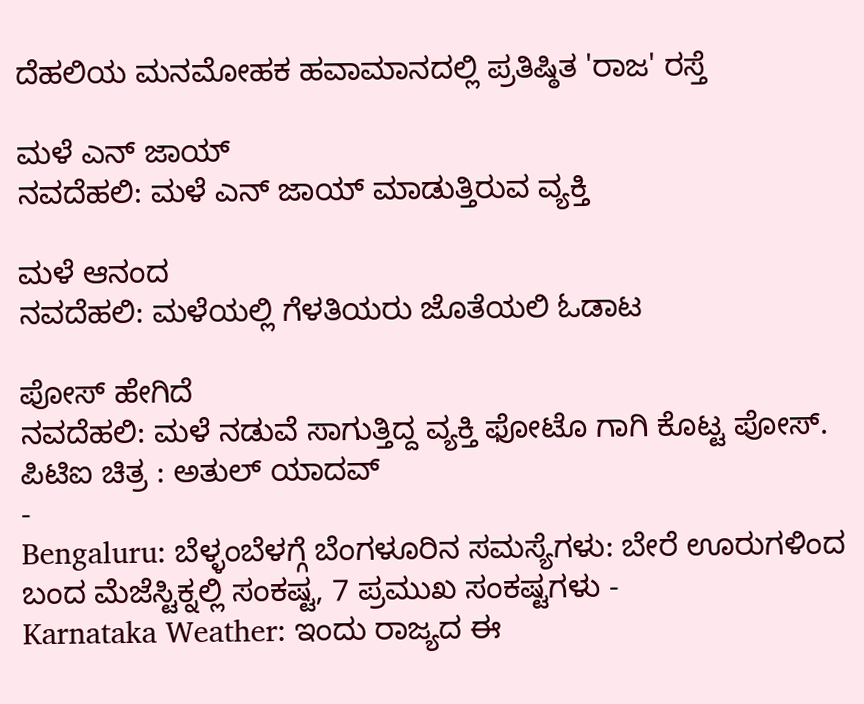ದೆಹಲಿಯ ಮನಮೋಹಕ ಹವಾಮಾನದಲ್ಲಿ ಪ್ರತಿಷ್ಠಿತ 'ರಾಜ' ರಸ್ತೆ

ಮಳೆ ಎನ್ ಜಾಯ್
ನವದೆಹಲಿ: ಮಳೆ ಎನ್ ಜಾಯ್ ಮಾಡುತ್ತಿರುವ ವ್ಯಕ್ತಿ

ಮಳೆ ಆನಂದ
ನವದೆಹಲಿ: ಮಳೆಯಲ್ಲಿ ಗೆಳತಿಯರು ಜೊತೆಯಲಿ ಓಡಾಟ

ಪೋಸ್ ಹೇಗಿದೆ
ನವದೆಹಲಿ: ಮಳೆ ನಡುವೆ ಸಾಗುತ್ತಿದ್ದ ವ್ಯಕ್ತಿ ಫೋಟೊ ಗಾಗಿ ಕೊಟ್ಟ ಪೋಸ್. ಪಿಟಿಐ ಚಿತ್ರ : ಅತುಲ್ ಯಾದವ್
-
Bengaluru: ಬೆಳ್ಳಂಬೆಳಗ್ಗೆ ಬೆಂಗಳೂರಿನ ಸಮಸ್ಯೆಗಳು: ಬೇರೆ ಊರುಗಳಿಂದ ಬಂದ ಮೆಜೆಸ್ಟಿಕ್ನಲ್ಲಿ ಸಂಕಷ್ಟ, 7 ಪ್ರಮುಖ ಸಂಕಷ್ಟಗಳು -
Karnataka Weather: ಇಂದು ರಾಜ್ಯದ ಈ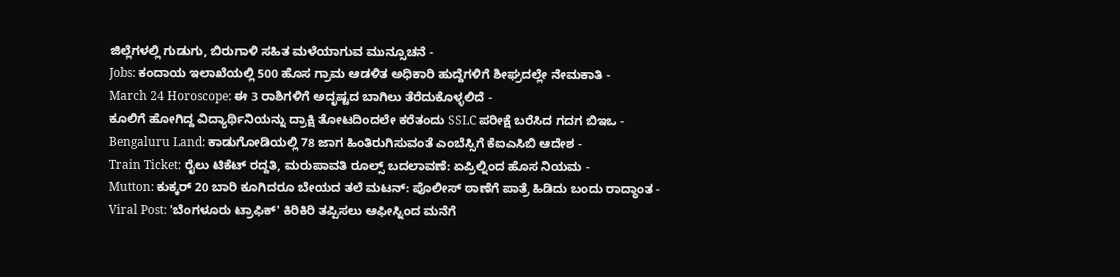ಜಿಲ್ಲೆಗಳಲ್ಲಿ ಗುಡುಗು, ಬಿರುಗಾಳಿ ಸಹಿತ ಮಳೆಯಾಗುವ ಮುನ್ಸೂಚನೆ -
Jobs: ಕಂದಾಯ ಇಲಾಖೆಯಲ್ಲಿ 500 ಹೊಸ ಗ್ರಾಮ ಆಡಳಿತ ಅಧಿಕಾರಿ ಹುದ್ದೆಗಳಿಗೆ ಶೀಘ್ರದಲ್ಲೇ ನೇಮಕಾತಿ -
March 24 Horoscope: ಈ 3 ರಾಶಿಗಳಿಗೆ ಅದೃಷ್ಟದ ಬಾಗಿಲು ತೆರೆದುಕೊಳ್ಳಲಿದೆ -
ಕೂಲಿಗೆ ಹೋಗಿದ್ದ ವಿದ್ಯಾರ್ಥಿನಿಯನ್ನು ದ್ರಾಕ್ಷಿ ತೋಟದಿಂದಲೇ ಕರೆತಂದು SSLC ಪರೀಕ್ಷೆ ಬರೆಸಿದ ಗದಗ ಬಿಇಒ -
Bengaluru Land: ಕಾಡುಗೋಡಿಯಲ್ಲಿ 78 ಜಾಗ ಹಿಂತಿರುಗಿಸುವಂತೆ ಎಂಬೆಸ್ಸಿಗೆ ಕೆಐಎಸಿಬಿ ಆದೇಶ -
Train Ticket: ರೈಲು ಟಿಕೆಟ್ ರದ್ದತಿ, ಮರುಪಾವತಿ ರೂಲ್ಸ್ ಬದಲಾವಣೆ: ಏಪ್ರಿಲ್ನಿಂದ ಹೊಸ ನಿಯಮ -
Mutton: ಕುಕ್ಕರ್ 20 ಬಾರಿ ಕೂಗಿದರೂ ಬೇಯದ ತಲೆ ಮಟನ್: ಪೊಲೀಸ್ ಠಾಣೆಗೆ ಪಾತ್ರೆ ಹಿಡಿದು ಬಂದು ರಾದ್ಧಾಂತ -
Viral Post: 'ಬೆಂಗಳೂರು ಟ್ರಾಫಿಕ್' ಕಿರಿಕಿರಿ ತಪ್ಪಿಸಲು ಆಫೀಸ್ನಿಂದ ಮನೆಗೆ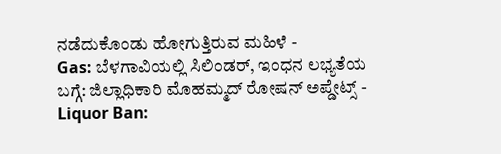ನಡೆದುಕೊಂಡು ಹೋಗುತ್ತಿರುವ ಮಹಿಳೆ -
Gas: ಬೆಳಗಾವಿಯಲ್ಲಿ ಸಿಲಿಂಡರ್, ಇಂಧನ ಲಭ್ಯತೆಯ ಬಗ್ಗೆ: ಜಿಲ್ಲಾಧಿಕಾರಿ ಮೊಹಮ್ಮದ್ ರೋಷನ್ ಅಪ್ಡೇಟ್ಸ್ -
Liquor Ban: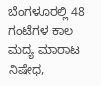ಬೆಂಗಳೂರಲ್ಲಿ 48 ಗಂಟೆಗಳ ಕಾಲ ಮದ್ಯ ಮಾರಾಟ ನಿಷೇಧ,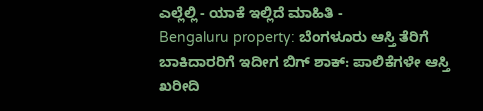ಎಲ್ಲೆಲ್ಲಿ - ಯಾಕೆ ಇಲ್ಲಿದೆ ಮಾಹಿತಿ -
Bengaluru property: ಬೆಂಗಳೂರು ಆಸ್ತಿ ತೆರಿಗೆ ಬಾಕಿದಾರರಿಗೆ ಇದೀಗ ಬಿಗ್ ಶಾಕ್: ಪಾಲಿಕೆಗಳೇ ಆಸ್ತಿ ಖರೀದಿ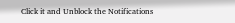Click it and Unblock the Notifications